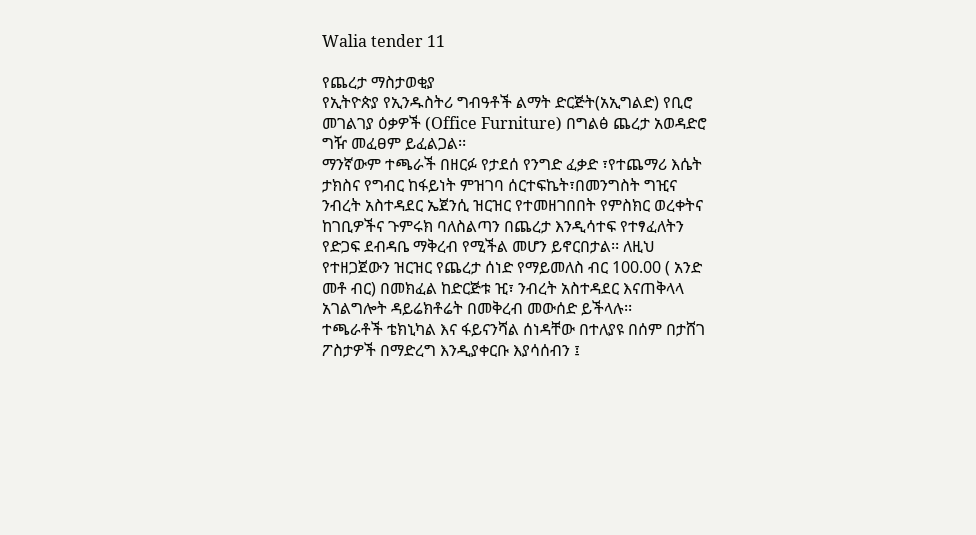Walia tender 11

የጨረታ ማስታወቂያ
የኢትዮጵያ የኢንዱስትሪ ግብዓቶች ልማት ድርጅት(አኢግልድ) የቢሮ መገልገያ ዕቃዎች (Office Furniture) በግልፅ ጨረታ አወዳድሮ ግዥ መፈፀም ይፈልጋል፡፡
ማንኛውም ተጫራች በዘርፉ የታደሰ የንግድ ፈቃድ ፣የተጨማሪ እሴት ታክስና የግብር ከፋይነት ምዝገባ ሰርተፍኬት፣በመንግስት ግዢና ንብረት አስተዳደር ኤጀንሲ ዝርዝር የተመዘገበበት የምስክር ወረቀትና ከገቢዎችና ጉምሩክ ባለስልጣን በጨረታ እንዲሳተፍ የተፃፈለትን የድጋፍ ደብዳቤ ማቅረብ የሚችል መሆን ይኖርበታል፡፡ ለዚህ የተዘጋጀውን ዝርዝር የጨረታ ሰነድ የማይመለስ ብር 100.00 ( አንድ መቶ ብር) በመክፈል ከድርጅቱ ዢ፣ ንብረት አስተዳደር እናጠቅላላ አገልግሎት ዳይሬክቶሬት በመቅረብ መውሰድ ይችላሉ፡፡
ተጫራቶች ቴክኒካል እና ፋይናንሻል ሰነዳቸው በተለያዩ በሰም በታሸገ ፖስታዎች በማድረግ እንዲያቀርቡ እያሳሰብን ፤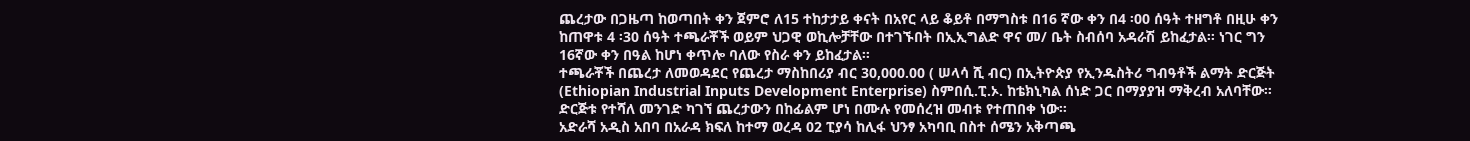ጨረታው በጋዜጣ ከወጣበት ቀን ጀምሮ ለ15 ተከታታይ ቀናት በአየር ላይ ቆይቶ በማግስቱ በ16 ኛው ቀን በ4 ፡00 ሰዓት ተዘግቶ በዚሁ ቀን ከጠዋቱ 4 ፡30 ሰዓት ተጫራቾች ወይም ህጋዊ ወኪሎቻቸው በተገኙበት በኢኢግልድ ዋና መ/ ቤት ስብሰባ አዳራሽ ይከፈታል፡፡ ነገር ግን 16ኛው ቀን በዓል ከሆነ ቀጥሎ ባለው የስራ ቀን ይከፈታል፡፡
ተጫራቾች በጨረታ ለመወዳደር የጨረታ ማስከበሪያ ብር 30,000.00 ( ሠላሳ ሺ ብር) በኢትዮጵያ የኢንዱስትሪ ግብዓቶች ልማት ድርጅት (Ethiopian Industrial Inputs Development Enterprise) ስምበሲ.ፒ.ኦ. ከቴክኒካል ሰነድ ጋር በማያያዝ ማቅረብ አለባቸው፡፡ ድርጅቱ የተሻለ መንገድ ካገኘ ጨረታውን በከፊልም ሆነ በሙሉ የመሰረዝ መብቱ የተጠበቀ ነው፡፡
አድራሻ አዲስ አበባ በአራዳ ክፍለ ከተማ ወረዳ 02 ፒያሳ ከሊፋ ህንፃ አካባቢ በስተ ሰሜን አቅጣጫ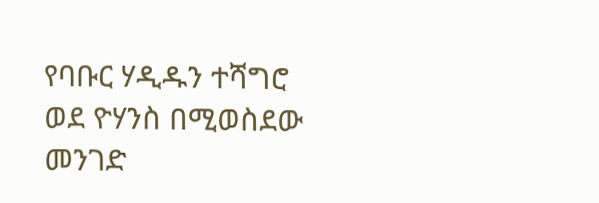የባቡር ሃዲዱን ተሻግሮ ወደ ዮሃንስ በሚወስደው መንገድ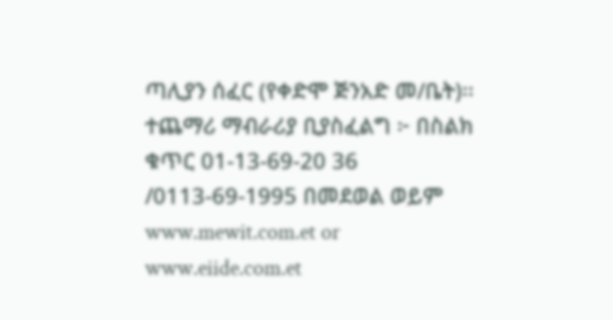ጣሊያን ሰፈር (የቀድሞ ጅንአድ መ/ቤት)፡፡
ተጨማሪ ማብራሪያ ቢያስፈልግ ፦ በስልክ ቁጥር 01-13-69-20 36 /0113-69-1995 በመደወል ወይም
www.mewit.com.et or www.eiide.com.et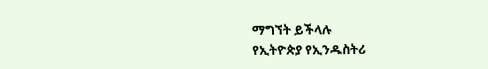ማግኘት ይችላሉ
የኢትዮጵያ የኢንዱስትሪ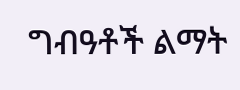ግብዓቶች ልማት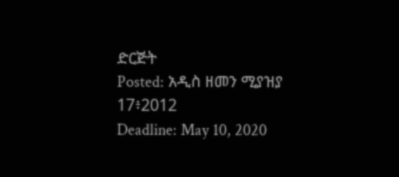ድርጅት
Posted: አዲስ ዘመን ሚያዝያ 17፥2012
Deadline: May 10, 2020